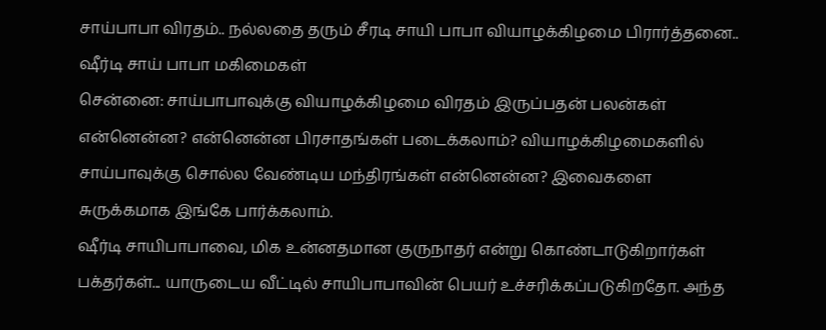சாய்பாபா விரதம்.. நல்லதை தரும் சீரடி சாயி பாபா வியாழக்கிழமை பிரார்த்தனை.. ஷீர்டி சாய் பாபா மகிமைகள்
சென்னை: சாய்பாபாவுக்கு வியாழக்கிழமை விரதம் இருப்பதன் பலன்கள் என்னென்ன? என்னென்ன பிரசாதங்கள் படைக்கலாம்? வியாழக்கிழமைகளில் சாய்பாவுக்கு சொல்ல வேண்டிய மந்திரங்கள் என்னென்ன? இவைகளை சுருக்கமாக இங்கே பார்க்கலாம்.
ஷீர்டி சாயிபாபாவை, மிக உன்னதமான குருநாதர் என்று கொண்டாடுகிறார்கள் பக்தர்கள்... யாருடைய வீட்டில் சாயிபாபாவின் பெயர் உச்சரிக்கப்படுகிறதோ. அந்த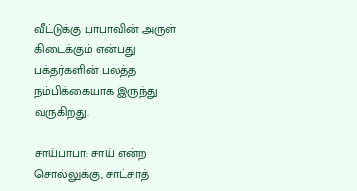வீட்டுக்கு பாபாவின் அருள் கிடைக்கும் என்பது பக்தர்களின் பலத்த நம்பிக்கையாக இருந்து வருகிறது.

சாய்பாபா: சாய் என்ற சொல்லுக்கு, சாட்சாத்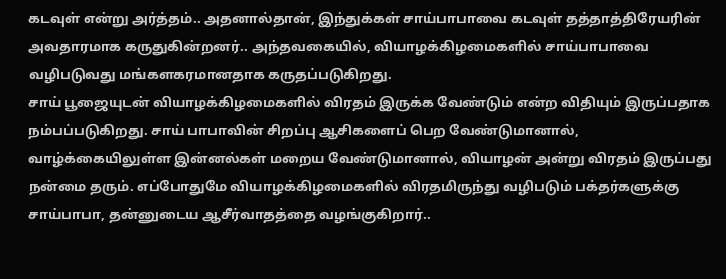கடவுள் என்று அர்த்தம்.. அதனால்தான், இந்துக்கள் சாய்பாபாவை கடவுள் தத்தாத்திரேயரின் அவதாரமாக கருதுகின்றனர்.. அந்தவகையில், வியாழக்கிழமைகளில் சாய்பாபாவை வழிபடுவது மங்களகரமானதாக கருதப்படுகிறது.
சாய் பூஜையுடன் வியாழக்கிழமைகளில் விரதம் இருக்க வேண்டும் என்ற விதியும் இருப்பதாக நம்பப்படுகிறது. சாய் பாபாவின் சிறப்பு ஆசிகளைப் பெற வேண்டுமானால், வாழ்க்கையிலுள்ள இன்னல்கள் மறைய வேண்டுமானால், வியாழன் அன்று விரதம் இருப்பது நன்மை தரும். எப்போதுமே வியாழக்கிழமைகளில் விரதமிருந்து வழிபடும் பக்தர்களுக்கு சாய்பாபா, தன்னுடைய ஆசீர்வாதத்தை வழங்குகிறார்..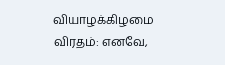வியாழக்கிழமை விரதம்: எனவே,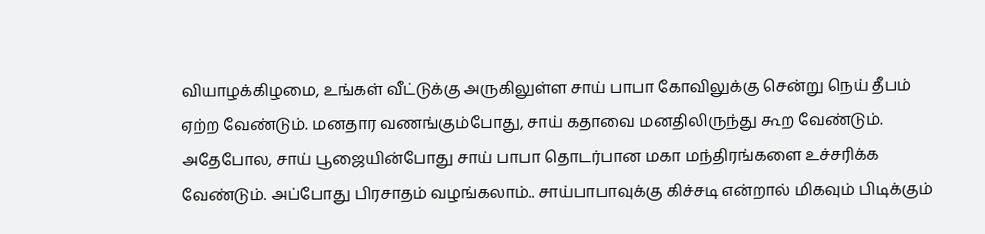வியாழக்கிழமை, உங்கள் வீட்டுக்கு அருகிலுள்ள சாய் பாபா கோவிலுக்கு சென்று நெய் தீபம் ஏற்ற வேண்டும். மனதார வணங்கும்போது, சாய் கதாவை மனதிலிருந்து கூற வேண்டும். அதேபோல, சாய் பூஜையின்போது சாய் பாபா தொடர்பான மகா மந்திரங்களை உச்சரிக்க வேண்டும். அப்போது பிரசாதம் வழங்கலாம்.. சாய்பாபாவுக்கு கிச்சடி என்றால் மிகவும் பிடிக்கும்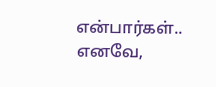என்பார்கள்.. எனவே,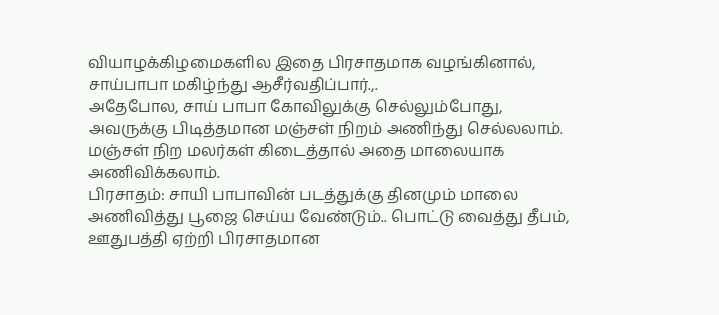வியாழக்கிழமைகளில இதை பிரசாதமாக வழங்கினால், சாய்பாபா மகிழ்ந்து ஆசீர்வதிப்பார்.,.
அதேபோல, சாய் பாபா கோவிலுக்கு செல்லும்போது, அவருக்கு பிடித்தமான மஞ்சள் நிறம் அணிந்து செல்லலாம். மஞ்சள் நிற மலர்கள் கிடைத்தால் அதை மாலையாக அணிவிக்கலாம்.
பிரசாதம்: சாயி பாபாவின் படத்துக்கு தினமும் மாலை அணிவித்து பூஜை செய்ய வேண்டும்.. பொட்டு வைத்து தீபம், ஊதுபத்தி ஏற்றி பிரசாதமான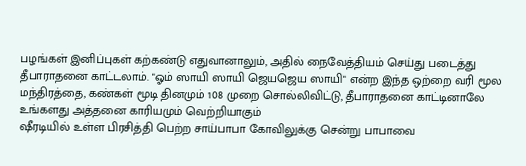பழங்கள் இனிப்புகள் கற்கண்டு எதுவானாலும், அதில் நைவேத்தியம் செய்து படைத்து தீபாராதனை காட்டலாம். "ஓம் ஸாயி ஸாயி ஜெயஜெய ஸாயி" என்ற இந்த ஒற்றை வரி மூல மந்திரத்தை, கண்கள் மூடி தினமும் 108 முறை சொல்லிவிட்டு, தீபாராதனை காட்டினாலே உங்களது அத்தனை காரியமும் வெற்றியாகும்
ஷீரடியில் உள்ள பிரசித்தி பெற்ற சாய்பாபா கோவிலுக்கு சென்று பாபாவை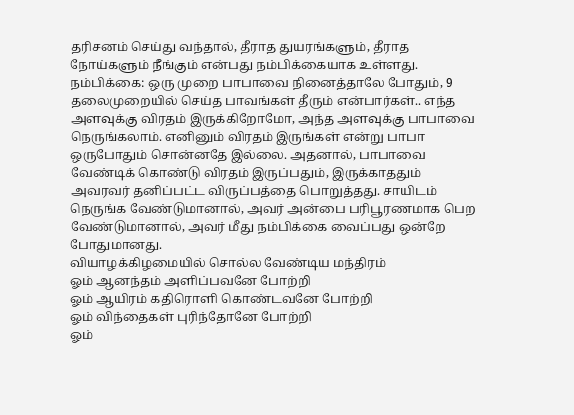தரிசனம் செய்து வந்தால், தீராத துயரங்களும், தீராத நோய்களும் நீங்கும் என்பது நம்பிக்கையாக உள்ளது.
நம்பிக்கை: ஒரு முறை பாபாவை நினைத்தாலே போதும், 9 தலைமுறையில் செய்த பாவங்கள் தீரும் என்பார்கள்.. எந்த அளவுக்கு விரதம் இருக்கிறோமோ, அந்த அளவுக்கு பாபாவை நெருங்கலாம். எனினும் விரதம் இருங்கள் என்று பாபா ஒருபோதும் சொன்னதே இல்லை. அதனால், பாபாவை வேண்டிக் கொண்டு விரதம் இருப்பதும், இருக்காததும் அவரவர் தனிப்பட்ட விருப்பத்தை பொறுத்தது. சாயிடம் நெருங்க வேண்டுமானால், அவர் அன்பை பரிபூரணமாக பெற வேண்டுமானால், அவர் மீது நம்பிக்கை வைப்பது ஒன்றே போதுமானது.
வியாழக்கிழமையில் சொல்ல வேண்டிய மந்திரம்
ஓம் ஆனந்தம் அளிப்பவனே போற்றி
ஓம் ஆயிரம் கதிரொளி கொண்டவனே போற்றி
ஓம் விந்தைகள் புரிந்தோனே போற்றி
ஓம்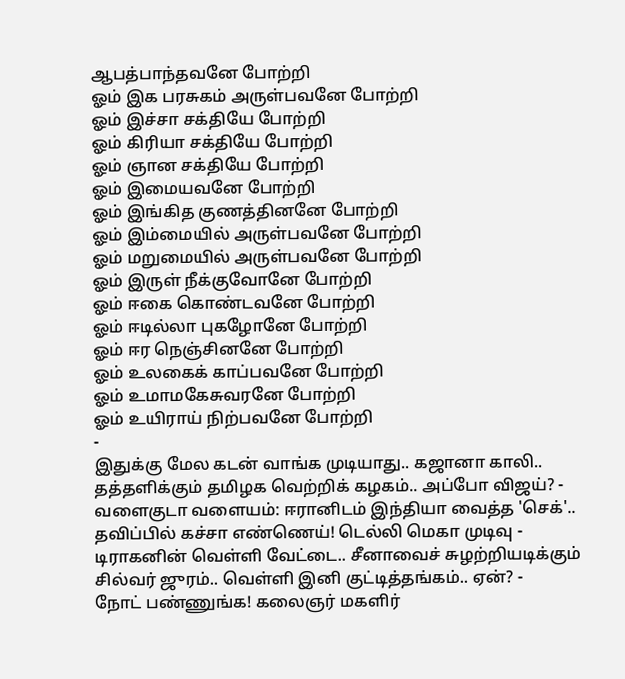ஆபத்பாந்தவனே போற்றி
ஓம் இக பரசுகம் அருள்பவனே போற்றி
ஓம் இச்சா சக்தியே போற்றி
ஓம் கிரியா சக்தியே போற்றி
ஓம் ஞான சக்தியே போற்றி
ஓம் இமையவனே போற்றி
ஓம் இங்கித குணத்தினனே போற்றி
ஓம் இம்மையில் அருள்பவனே போற்றி
ஓம் மறுமையில் அருள்பவனே போற்றி
ஓம் இருள் நீக்குவோனே போற்றி
ஓம் ஈகை கொண்டவனே போற்றி
ஓம் ஈடில்லா புகழோனே போற்றி
ஓம் ஈர நெஞ்சினனே போற்றி
ஓம் உலகைக் காப்பவனே போற்றி
ஓம் உமாமகேசுவரனே போற்றி
ஓம் உயிராய் நிற்பவனே போற்றி
-
இதுக்கு மேல கடன் வாங்க முடியாது.. கஜானா காலி.. தத்தளிக்கும் தமிழக வெற்றிக் கழகம்.. அப்போ விஜய்? -
வளைகுடா வளையம்: ஈரானிடம் இந்தியா வைத்த 'செக்'.. தவிப்பில் கச்சா எண்ணெய்! டெல்லி மெகா முடிவு -
டிராகனின் வெள்ளி வேட்டை.. சீனாவைச் சுழற்றியடிக்கும் சில்வர் ஜுரம்.. வெள்ளி இனி குட்டித்தங்கம்.. ஏன்? -
நோட் பண்ணுங்க! கலைஞர் மகளிர்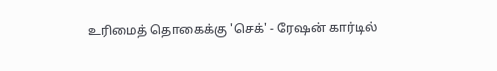உரிமைத் தொகைக்கு 'செக்' - ரேஷன் கார்டில்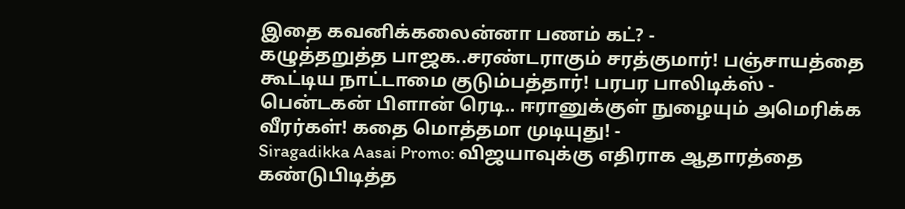இதை கவனிக்கலைன்னா பணம் கட்? -
கழுத்தறுத்த பாஜக..சரண்டராகும் சரத்குமார்! பஞ்சாயத்தை கூட்டிய நாட்டாமை குடும்பத்தார்! பரபர பாலிடிக்ஸ் -
பென்டகன் பிளான் ரெடி.. ஈரானுக்குள் நுழையும் அமெரிக்க வீரர்கள்! கதை மொத்தமா முடியுது! -
Siragadikka Aasai Promo: விஜயாவுக்கு எதிராக ஆதாரத்தை கண்டுபிடித்த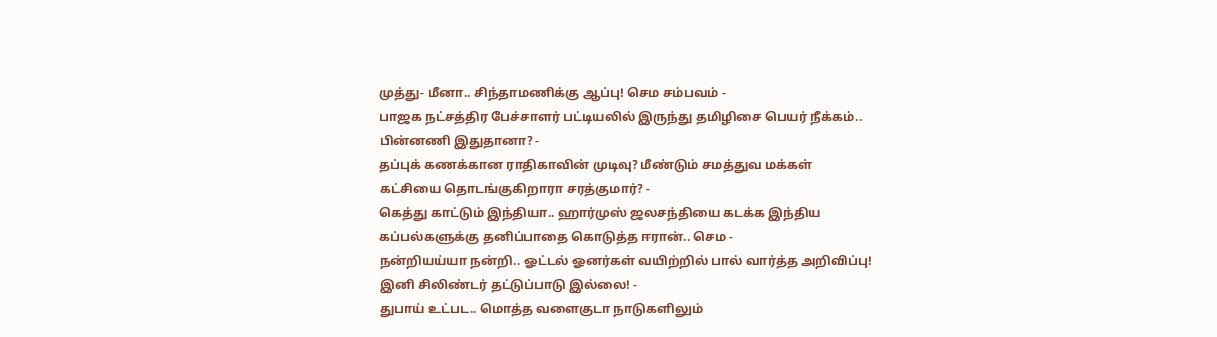முத்து- மீனா.. சிந்தாமணிக்கு ஆப்பு! செம சம்பவம் -
பாஜக நட்சத்திர பேச்சாளர் பட்டியலில் இருந்து தமிழிசை பெயர் நீக்கம்.. பின்னணி இதுதானா? -
தப்புக் கணக்கான ராதிகாவின் முடிவு? மீண்டும் சமத்துவ மக்கள் கட்சியை தொடங்குகிறாரா சரத்குமார்? -
கெத்து காட்டும் இந்தியா.. ஹார்முஸ் ஜலசந்தியை கடக்க இந்திய கப்பல்களுக்கு தனிப்பாதை கொடுத்த ஈரான்.. செம -
நன்றியய்யா நன்றி.. ஓட்டல் ஓனர்கள் வயிற்றில் பால் வார்த்த அறிவிப்பு! இனி சிலிண்டர் தட்டுப்பாடு இல்லை! -
துபாய் உட்பட.. மொத்த வளைகுடா நாடுகளிலும்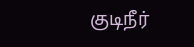குடிநீர்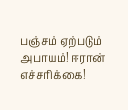பஞ்சம் ஏற்படும் அபாயம்! ஈரான் எச்சரிக்கை!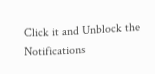Click it and Unblock the Notifications